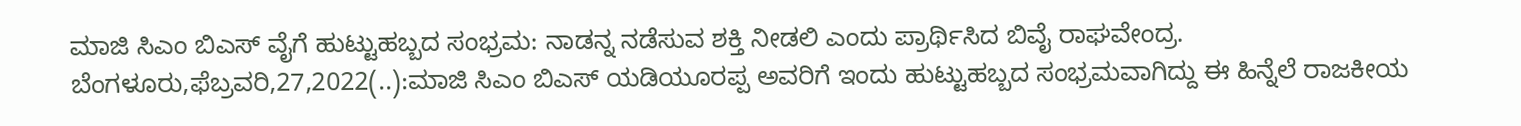ಮಾಜಿ ಸಿಎಂ ಬಿಎಸ್ ವೈಗೆ ಹುಟ್ಟುಹಬ್ಬದ ಸಂಭ್ರಮ: ನಾಡನ್ನ ನಡೆಸುವ ಶಕ್ತಿ ನೀಡಲಿ ಎಂದು ಪ್ರಾರ್ಥಿಸಿದ ಬಿವೈ ರಾಘವೇಂದ್ರ. ಬೆಂಗಳೂರು,ಫೆಬ್ರವರಿ,27,2022(..):ಮಾಜಿ ಸಿಎಂ ಬಿಎಸ್ ಯಡಿಯೂರಪ್ಪ ಅವರಿಗೆ ಇಂದು ಹುಟ್ಟುಹಬ್ಬದ ಸಂಭ್ರಮವಾಗಿದ್ದು ಈ ಹಿನ್ನೆಲೆ ರಾಜಕೀಯ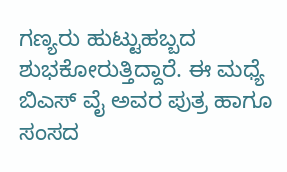ಗಣ್ಯರು ಹುಟ್ಟುಹಬ್ಬದ ಶುಭಕೋರುತ್ತಿದ್ದಾರೆ. ಈ ಮಧ್ಯೆ ಬಿಎಸ್ ವೈ ಅವರ ಪುತ್ರ ಹಾಗೂ ಸಂಸದ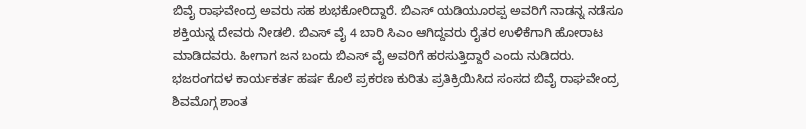ಬಿವೈ ರಾಘವೇಂದ್ರ ಅವರು ಸಹ ಶುಭಕೋರಿದ್ದಾರೆ. ಬಿಎಸ್ ಯಡಿಯೂರಪ್ಪ ಅವರಿಗೆ ನಾಡನ್ನ ನಡೆಸೂ ಶಕ್ತಿಯನ್ನ ದೇವರು ನೀಡಲಿ. ಬಿಎಸ್ ವೈ 4 ಬಾರಿ ಸಿಎಂ ಆಗಿದ್ದವರು ರೈತರ ಉಳಿಕೆಗಾಗಿ ಹೋರಾಟ ಮಾಡಿದವರು. ಹೀಗಾಗ ಜನ ಬಂದು ಬಿಎಸ್ ವೈ ಅವರಿಗೆ ಹರಸುತ್ತಿದ್ದಾರೆ ಎಂದು ನುಡಿದರು. ಭಜರಂಗದಳ ಕಾರ್ಯಕರ್ತ ಹರ್ಷ ಕೊಲೆ ಪ್ರಕರಣ ಕುರಿತು ಪ್ರತಿಕ್ರಿಯಿಸಿದ ಸಂಸದ ಬಿವೈ ರಾಘವೇಂದ್ರ ಶಿವಮೊಗ್ಗ ಶಾಂತ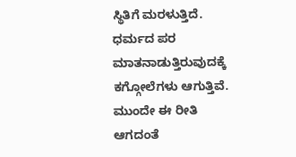ಸ್ಥಿತಿಗೆ ಮರಳುತ್ತಿದೆ. ಧರ್ಮದ ಪರ ಮಾತನಾಡುತ್ತಿರುವುದಕ್ಕೆ ಕಗ್ಗೋಲೆಗಳು ಆಗುತ್ತಿವೆ. ಮುಂದೇ ಈ ರೀತಿ ಆಗದಂತೆ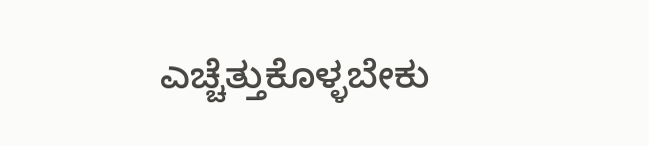ಎಚ್ಚೆತ್ತುಕೊಳ್ಳಬೇಕು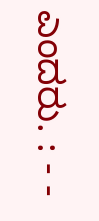ಎಂದರು. : - -